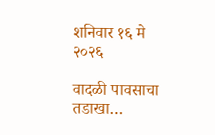शनिवार १६ मे २०२६

वादळी पावसाचा तडाखा…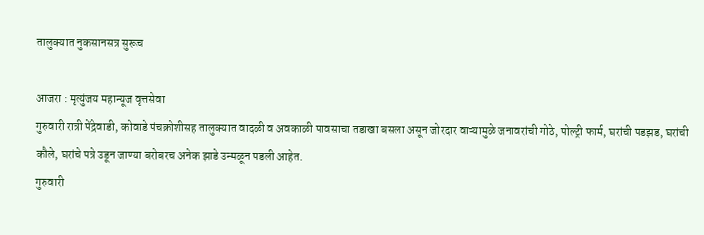तालुक्यात नुकसानसत्र सुरूच

आजरा : मृत्युंजय महान्यूज वृत्तसेवा
गुरुवारी रात्री पेंद्रेवाडी, कोवाडे पंचक्रोशीसह तालुक्यात वादळी व अवकाळी पावसाचा तडाखा बसला असून जोरदार वाऱ्यामुळे जनावरांची गोठे, पोल्ट्री फार्म, घरांची पडझड, घरांची कौले, घरांचे पत्रे उडून जाण्या बरोबरच अनेक झाडे उन्मळून पडली आहेत.
गुरुवारी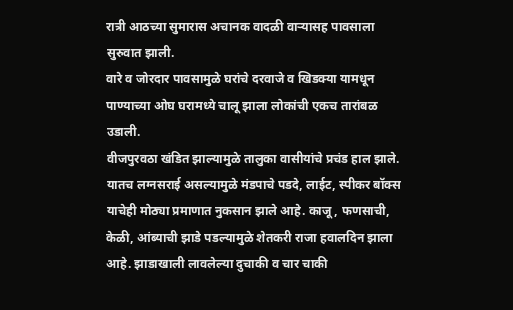रात्री आठच्या सुमारास अचानक वादळी वाऱ्यासह पावसाला सुरुवात झाली.
वारे व जोरदार पावसामुळे घरांचे दरवाजे व खिडक्या यामधून पाण्याच्या ओघ घरामध्ये चालू झाला लोकांची एकच तारांबळ उडाली.
वीजपुरवठा खंडित झाल्यामुळे तालुका वासीयांचे प्रचंड हाल झाले. यातच लग्नसराई असल्यामुळे मंडपाचे पडदे, लाईट, स्पीकर बॉक्स याचेही मोठ्या प्रमाणात नुकसान झाले आहे. काजू, फणसाची, केळी, आंब्याची झाडे पडल्यामुळे शेतकरी राजा हवालदिन झाला आहे. झाडाखाली लावलेल्या दुचाकी व चार चाकी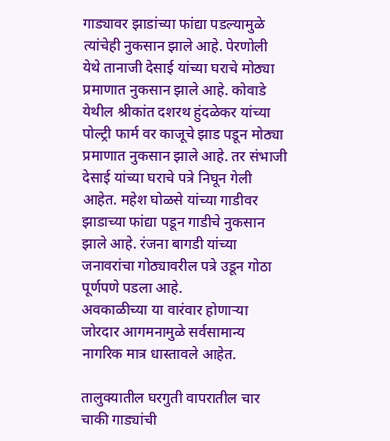गाड्यावर झाडांच्या फांद्या पडल्यामुळे त्यांचेही नुकसान झाले आहे. पेरणोली येथे तानाजी देसाई यांच्या घराचे मोठ्या प्रमाणात नुकसान झाले आहे. कोवाडे येथील श्रीकांत दशरथ हुंदळेकर यांच्या पोल्ट्री फार्म वर काजूचे झाड पडून मोठ्या प्रमाणात नुकसान झाले आहे. तर संभाजी देसाई यांच्या घराचे पत्रे निघून गेली आहेत. महेश घोळसे यांच्या गाडीवर झाडाच्या फांद्या पडून गाडीचे नुकसान झाले आहे. रंजना बागडी यांच्या जनावरांचा गोठ्यावरील पत्रे उडून गोठा पूर्णपणे पडला आहे.
अवकाळीच्या या वारंवार होणाऱ्या जोरदार आगमनामुळे सर्वसामान्य नागरिक मात्र धास्तावले आहेत.

तालुक्यातील घरगुती वापरातील चार चाकी गाड्यांची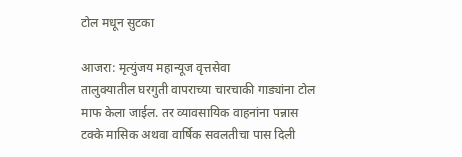टोल मधून सुटका

आजरा: मृत्युंजय महान्यूज वृत्तसेवा
तालुक्यातील घरगुती वापराच्या चारचाकी गाड्यांना टोल माफ केला जाईल. तर व्यावसायिक वाहनांना पन्नास टक्के मासिक अथवा वार्षिक सवलतीचा पास दिली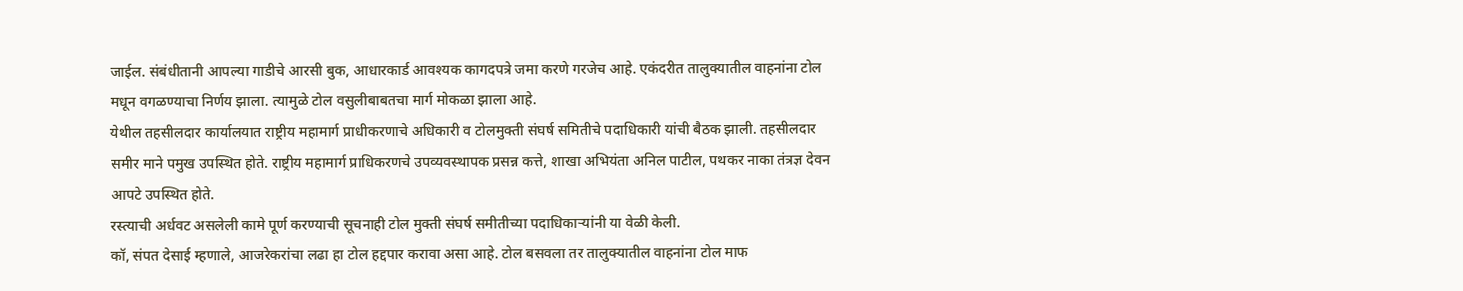जाईल. संबंधीतानी आपल्या गाडीचे आरसी बुक, आधारकार्ड आवश्यक कागदपत्रे जमा करणे गरजेच आहे. एकंदरीत तालुक्यातील वाहनांना टोल मधून वगळण्याचा निर्णय झाला. त्यामुळे टोल वसुलीबाबतचा मार्ग मोकळा झाला आहे.
येथील तहसीलदार कार्यालयात राष्ट्रीय महामार्ग प्राधीकरणाचे अधिकारी व टोलमुक्ती संघर्ष समितीचे पदाधिकारी यांची बैठक झाली. तहसीलदार समीर माने पमुख उपस्थित होते. राष्ट्रीय महामार्ग प्राधिकरणचे उपव्यवस्थापक प्रसन्न कत्ते, शाखा अभियंता अनिल पाटील, पथकर नाका तंत्रज्ञ देवन आपटे उपस्थित होते.
रस्त्याची अर्धवट असलेली कामे पूर्ण करण्याची सूचनाही टोल मुक्ती संघर्ष समीतीच्या पदाधिकाऱ्यांनी या वेळी केली.
कॉ, संपत देसाई म्हणाले, आजरेकरांचा लढा हा टोल हद्दपार करावा असा आहे. टोल बसवला तर तालुक्यातील वाहनांना टोल माफ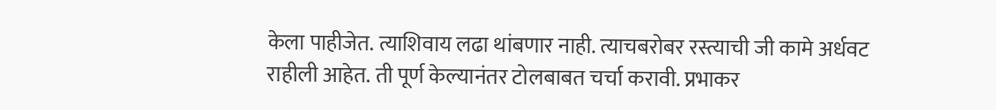केला पाहीजेत. त्याशिवाय लढा थांबणार नाही. त्याचबरोबर रस्त्याची जी कामे अर्धवट राहीली आहेत. ती पूर्ण केल्यानंतर टोलबाबत चर्चा करावी. प्रभाकर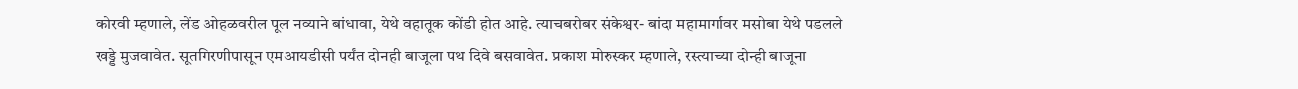कोरवी म्हणाले, लेंड ओहळवरील पूल नव्याने बांधावा, येथे वहातूक कोंडी होत आहे. त्याचबरोबर संकेश्वर- बांदा महामार्गावर मसोबा येथे पडलले खड्डे मुजवावेत. सूतगिरणीपासून एमआयडीसी पर्यंत दोनही बाजूला पथ दिवे बसवावेत. प्रकाश मोरुस्कर म्हणाले, रस्त्याच्या दोन्ही बाजूना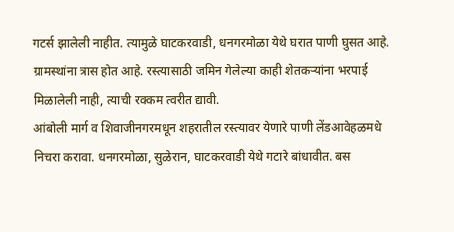गटर्स झालेली नाहीत. त्यामुळे घाटकरवाडी, धनगरमोळा येथे घरात पाणी घुसत आहे. ग्रामस्थांना त्रास होत आहे. रस्त्यासाठी जमिन गेलेल्या काही शेतकऱ्यांना भरपाई मिळालेली नाही, त्याची रक्कम त्वरीत द्यावी.
आंबोली मार्ग व शिवाजीनगरमधून शहरातील रस्त्यावर येणारे पाणी लेंडआवेहळमधे निचरा करावा. धनगरमोळा, सुळेरान, घाटकरवाडी येथे गटारे बांधावीत. बस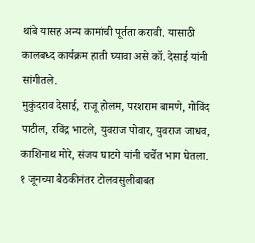थांबे यासह अन्य कामांची पूर्तता करावी. यासाठी कालबध्द कार्यक्रम हाती घ्यावा असे कॉ. देसाई यांनी सांगीतले.
मुकुंदराव देसाई, राजू होलम, परशराम बामणे, गोविंद पाटील, रविंद्र भाटले, युवराज पोवार, युवराज जाधव, काशिनाथ मोरे, संजय घाटगे यांनी चर्चेत भाग घेतला.
१ जूनच्या बैठकीनंतर टोलवसुलीबाबत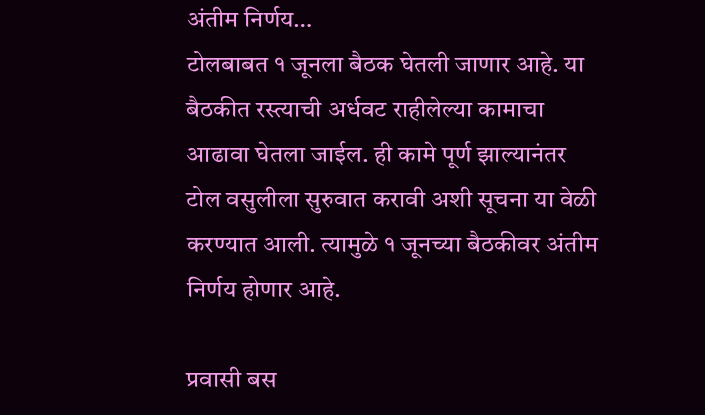अंतीम निर्णय…
टोलबाबत १ जूनला बैठक घेतली जाणार आहे. या बैठकीत रस्त्याची अर्धवट राहीलेल्या कामाचा आढावा घेतला जाईल. ही कामे पूर्ण झाल्यानंतर टोल वसुलीला सुरुवात करावी अशी सूचना या वेळी करण्यात आली. त्यामुळे १ जूनच्या बैठकीवर अंतीम निर्णय होणार आहे.

प्रवासी बस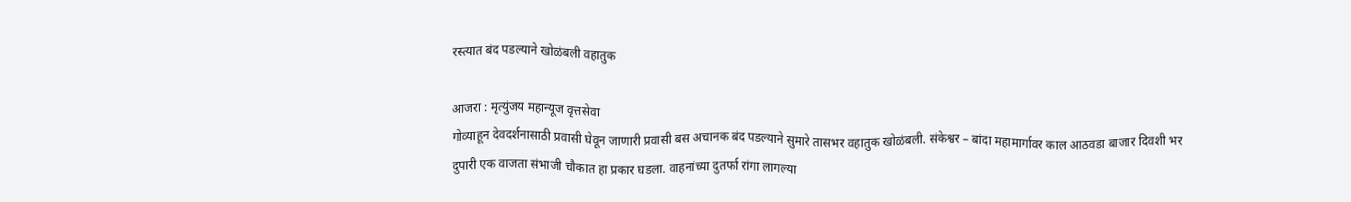रस्त्यात बंद पडल्याने खोळंबली वहातुक

आजरा : मृत्युंजय महान्यूज वृत्तसेवा
गोव्याहून देवदर्शनासाठी प्रवासी घेवून जाणारी प्रवासी बस अचानक बंद पडल्याने सुमारे तासभर वहातुक खोळंबली. संकेश्वर – बांदा महामार्गावर काल आठवडा बाजार दिवशी भर दुपारी एक वाजता संभाजी चौकात हा प्रकार घडला. वाहनांच्या दुतर्फा रांगा लागल्या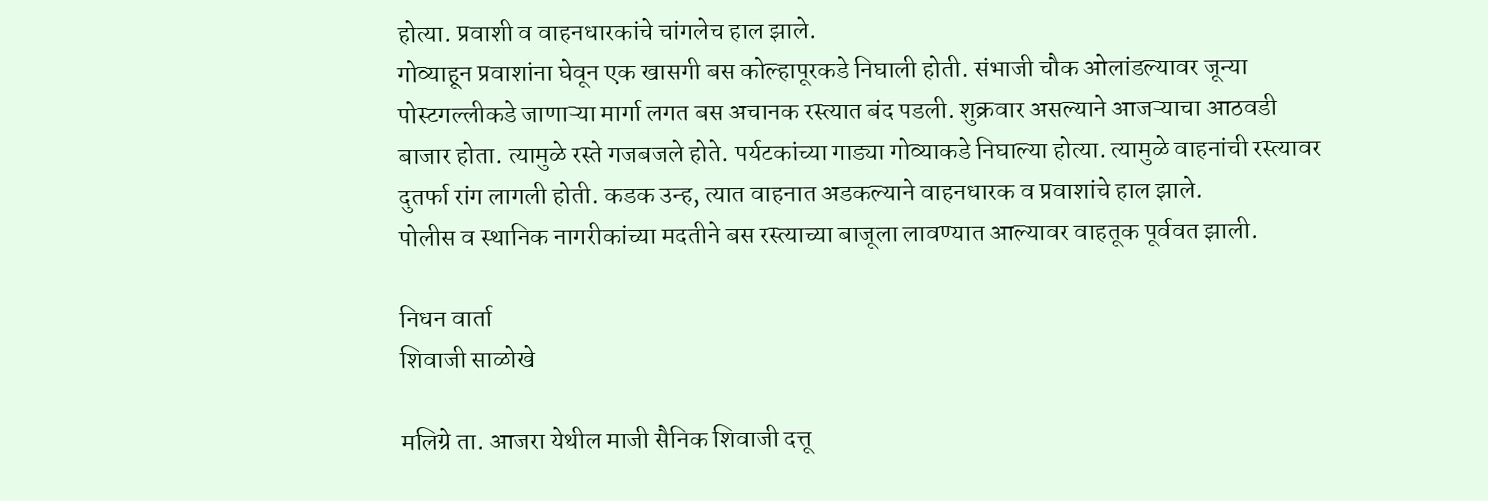होत्या. प्रवाशी व वाहनधारकांचे चांगलेच हाल झाले.
गोव्याहून प्रवाशांना घेवून एक खासगी बस कोल्हापूरकडे निघाली होती. संभाजी चौक ओलांडल्यावर जून्या पोस्टगल्लीकडे जाणाऱ्या मार्गा लगत बस अचानक रस्त्यात बंद पडली. शुक्रवार असल्याने आजऱ्याचा आठवडी बाजार होता. त्यामुळे रस्ते गजबजले होते. पर्यटकांच्या गाड्या गोव्याकडे निघाल्या होत्या. त्यामुळे वाहनांची रस्त्यावर दुतर्फा रांग लागली होती. कडक उन्ह, त्यात वाहनात अडकल्याने वाहनधारक व प्रवाशांचे हाल झाले.
पोलीस व स्थानिक नागरीकांच्या मदतीने बस रस्त्याच्या बाजूला लावण्यात आल्यावर वाहतूक पूर्ववत झाली.

निधन वार्ता
शिवाजी साळोखे

मलिग्रे ता. आजरा येथील माजी सैनिक शिवाजी दत्तू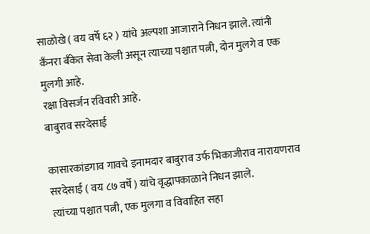साळोखे ( वय वर्षे ६२ ) यांचे अल्पशा आजाराने निधन झाले. त्यांनी कँनरा बँकेत सेवा केली असून त्याच्या पश्चात पत्नी, दोन मुलगे व एक मुलगी आहे.
रक्षा विसर्जन रविवारी आहे.
बाबुराव सरदेसाई

कासारकांडगाव गावचे इनामदार बाबुराव उर्फ भिकाजीराव नारायणराव सरदेसाई ( वय ८७ वर्षे ) यांचे वृद्धापकाळाने निधन झाले.
त्यांच्या पश्चात पत्नी, एक मुलगा व विवाहित सहा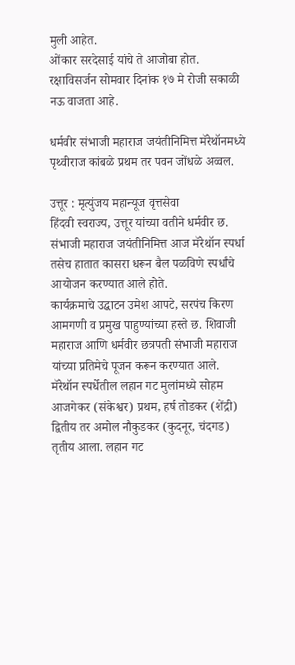मुली आहेत.
ओंकार सरदेसाई यांचे ते आजोबा होत.
रक्षाविसर्जन सोमवार दिनांक १७ मे रोजी सकाळी नऊ वाजता आहे.

धर्मवीर संभाजी महाराज जयंतीनिमित्त मॅरेथॉनमध्ये पृथ्वीराज कांबळे प्रथम तर पवन जोंधळे अव्वल.

उत्तूर : मृत्युंजय महान्यूज वृत्तसेवा
हिंदवी स्वराज्य, उत्तूर यांच्या वतीने धर्मवीर छ. संभाजी महाराज जयंतीनिमित्त आज मॅरेथॉन स्पर्धा तसेच हातात कासरा धरून बैल पळविणे स्पर्धांचे आयोजन करण्यात आले होते.
कार्यक्रमाचे उद्घाटन उमेश आपटे, सरपंच किरण आमगणी व प्रमुख पाहुण्यांच्या हस्ते छ. शिवाजी महाराज आणि धर्मवीर छत्रपती संभाजी महाराज यांच्या प्रतिमेचे पूजन करून करण्यात आले.
मॅरेथॉन स्पर्धेतील लहान गट मुलांमध्ये सोहम आजगेकर (संकेश्वर) प्रथम, हर्ष तोडकर (शेंद्री) द्वितीय तर अमोल नौकुडकर (कुदनूर, चंदगड) तृतीय आला. लहान गट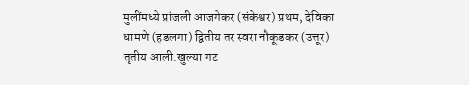मुलींमध्ये प्रांजली आजगेकर (संकेश्वर) प्रथम, देविका धामणे (हडलगा) द्वितीय तर स्वरा नौकूडकर (उत्तूर) तृतीय आली.खुल्या गट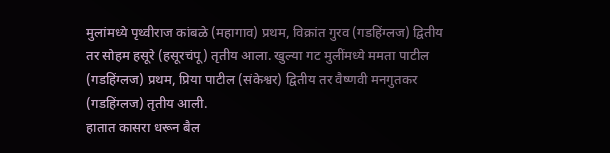मुलांमध्ये पृथ्वीराज कांबळे (महागाव) प्रथम, विक्रांत गुरव (गडहिंग्लज) द्वितीय तर सोहम हसूरे (हसूरचंपू) तृतीय आला. खुल्या गट मुलींमध्ये ममता पाटील (गडहिंग्लज) प्रथम, प्रिया पाटील (संकेश्वर) द्वितीय तर वैष्णवी मनगुतकर (गडहिंग्लज) तृतीय आली.
हातात कासरा धरून बैल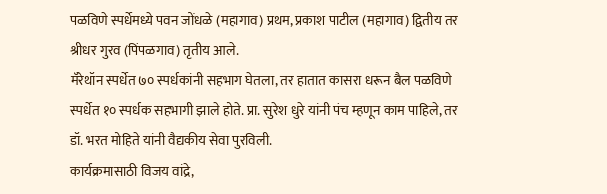पळविणे स्पर्धेमध्ये पवन जोंधळे (महागाव) प्रथम, प्रकाश पाटील (महागाव) द्वितीय तर श्रीधर गुरव (पिंपळगाव) तृतीय आले.
मॅरेथॉन स्पर्धेत ७० स्पर्धकांनी सहभाग घेतला, तर हातात कासरा धरून बैल पळविणे स्पर्धेत १० स्पर्धक सहभागी झाले होते. प्रा. सुरेश धुरे यांनी पंच म्हणून काम पाहिले, तर डॉ. भरत मोहिते यांनी वैद्यकीय सेवा पुरविली.
कार्यक्रमासाठी विजय वांद्रे,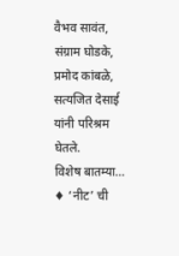वैभव सावंत, संग्राम घोडके, प्रमोद कांबळे, सत्यजित देसाई यांनी परिश्रम घेतले.
विशेष बातम्या…
♦ ‘नीट’ ची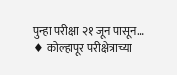पुन्हा परीक्षा २१ जून पासून…
♦ कोल्हापूर परीक्षेत्राच्या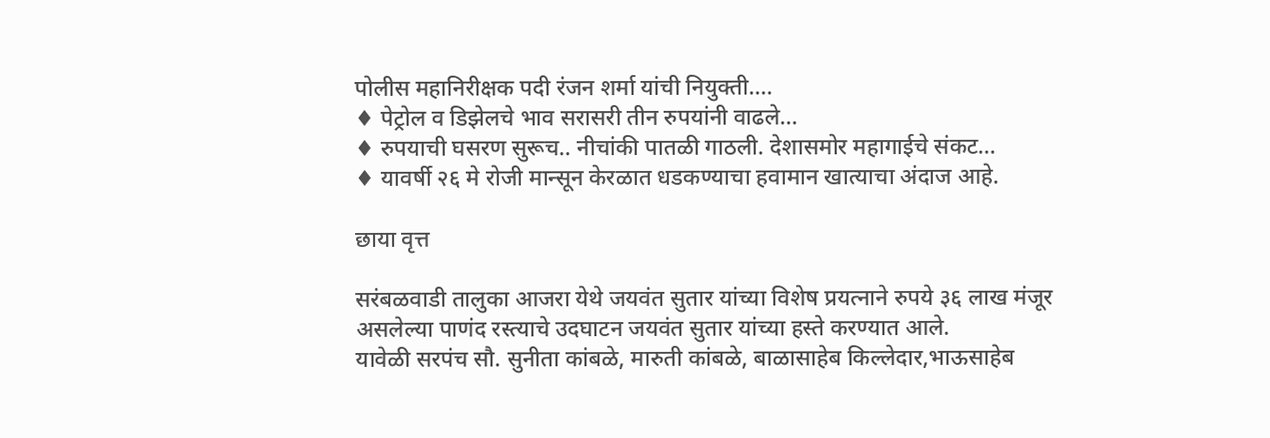पोलीस महानिरीक्षक पदी रंजन शर्मा यांची नियुक्ती….
♦ पेट्रोल व डिझेलचे भाव सरासरी तीन रुपयांनी वाढले…
♦ रुपयाची घसरण सुरूच.. नीचांकी पातळी गाठली. देशासमोर महागाईचे संकट…
♦ यावर्षी २६ मे रोजी मान्सून केरळात धडकण्याचा हवामान खात्याचा अंदाज आहे.

छाया वृत्त

सरंबळवाडी तालुका आजरा येथे जयवंत सुतार यांच्या विशेष प्रयत्नाने रुपये ३६ लाख मंजूर असलेल्या पाणंद रस्त्याचे उदघाटन जयवंत सुतार यांच्या हस्ते करण्यात आले.
यावेळी सरपंच सौ. सुनीता कांबळे, मारुती कांबळे, बाळासाहेब किल्लेदार,भाऊसाहेब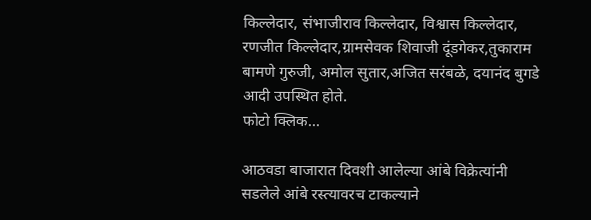किल्लेदार, संभाजीराव किल्लेदार, विश्वास किल्लेदार, रणजीत किल्लेदार,ग्रामसेवक शिवाजी दूंडगेकर,तुकाराम बामणे गुरुजी, अमोल सुतार,अजित सरंबळे, दयानंद बुगडे आदी उपस्थित होते.
फोटो क्लिक...

आठवडा बाजारात दिवशी आलेल्या आंबे विक्रेत्यांनी सडलेले आंबे रस्त्यावरच टाकल्याने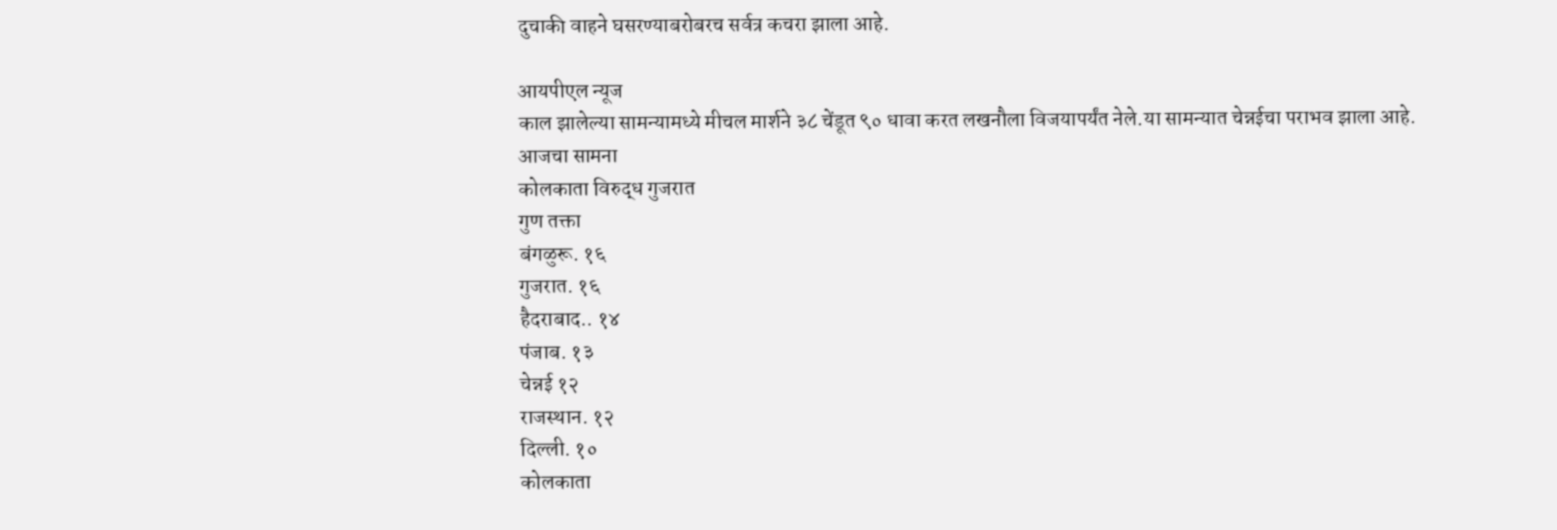दुचाकी वाहने घसरण्याबरोबरच सर्वत्र कचरा झाला आहे.

आयपीएल न्यूज
काल झालेल्या सामन्यामध्ये मीचल मार्शने ३८ चेंडूत ९० धावा करत लखनौला विजयापर्यंत नेले.या सामन्यात चेन्नईचा पराभव झाला आहे.
आजचा सामना
कोलकाता विरुद्ध गुजरात
गुण तक्ता
बंगळुरू. १६
गुजरात. १६
हैदराबाद.. १४
पंजाब. १३
चेन्नई १२
राजस्थान. १२
दिल्ली. १०
कोलकाता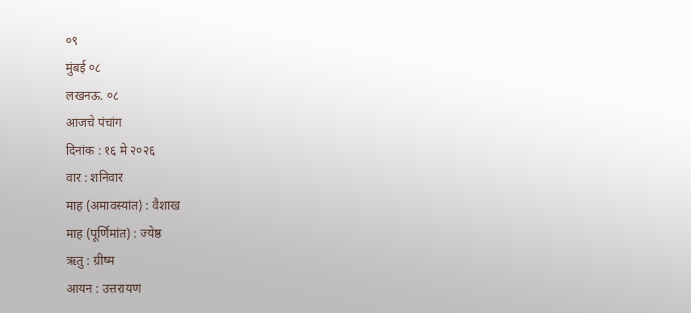०९
मुंबई ०८
लखनऊ. ०८
आजचे पंचांग
दिनांक : १६ मे २०२६
वार : शनिवार
माह (अमावस्यांत) : वैशाख
माह (पूर्णिमांत) : ज्येष्ठ
ऋतु : ग्रीष्म
आयन : उत्तरायण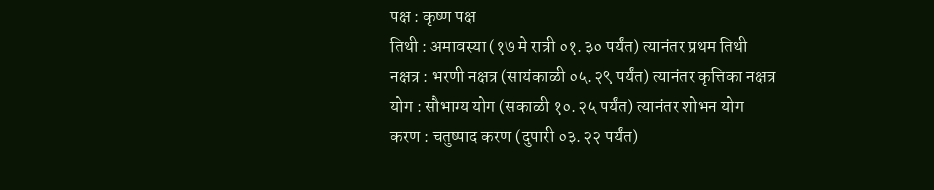पक्ष : कृष्ण पक्ष
तिथी : अमावस्या (१७ मे रात्री ०१.३० पर्यंत) त्यानंतर प्रथम तिथी
नक्षत्र : भरणी नक्षत्र (सायंकाळी ०५.२९ पर्यंत) त्यानंतर कृत्तिका नक्षत्र
योग : सौभाग्य योग (सकाळी १०.२५ पर्यंत) त्यानंतर शोभन योग
करण : चतुष्पाद करण (दुपारी ०३.२२ पर्यंत)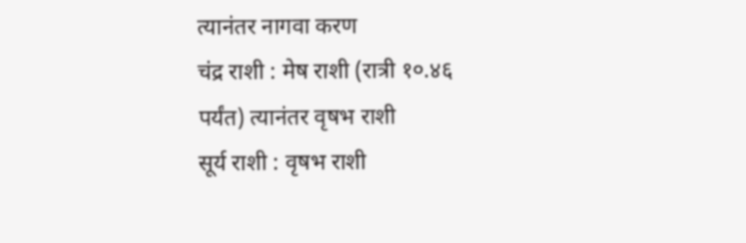त्यानंतर नागवा करण
चंद्र राशी : मेष राशी (रात्री १०.४६ पर्यंत) त्यानंतर वृषभ राशी
सूर्य राशी : वृषभ राशी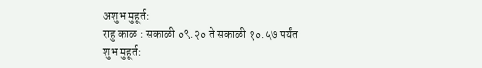अशुभ मुहूर्त:
राहु काळ : सकाळी ०९.२० ते सकाळी १०.५७ पर्यंत
शुभ मुहूर्त: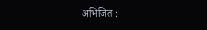अभिजित :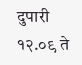दुपारी १२.०९ ते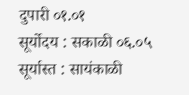दुपारी ०१.०१
सूर्योदय : सकाळी ०६.०५
सूर्यास्त : सायंकाळी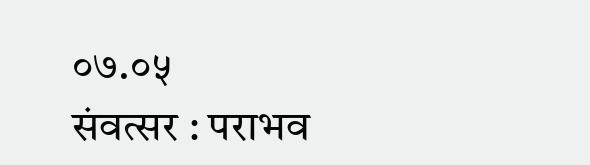०७.०५
संवत्सर : पराभव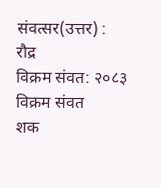संवत्सर(उत्तर) : रौद्र
विक्रम संवत: २०८३ विक्रम संवत
शक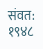संवत: १९४८